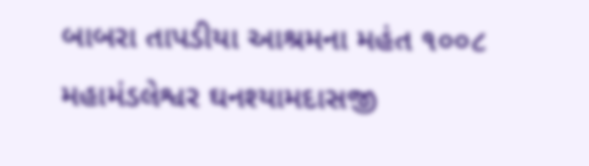બાબરા તાપડીયા આશ્રમના મહંત ૧૦૦૮ મહામંડલેશ્વર ઘનશ્યામદાસજી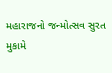મહારાજનો જન્મોત્સવ સુરત મુકામે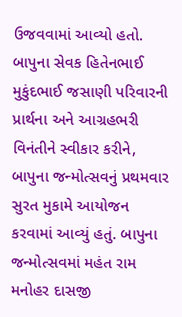ઉજવવામાં આવ્યો હતો. બાપુના સેવક હિતેનભાઈ મુકુંદભાઈ જસાણી પરિવારની પ્રાર્થના અને આગ્રહભરી વિનંતીને સ્વીકાર કરીને, બાપુના જન્મોત્સવનું પ્રથમવાર સુરત મુકામે આયોજન કરવામાં આવ્યું હતું. બાપુના જન્મોત્સવમાં મહંત રામ મનોહર દાસજી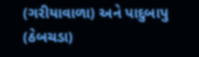(ગરીયાવાળા) અને પાદુબાપુ (ઠેબચડા)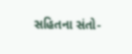સહિતના સંતો-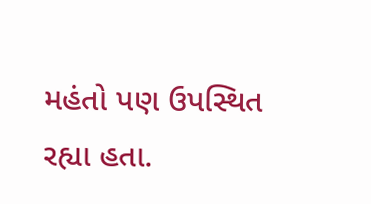મહંતો પણ ઉપસ્થિત રહ્યા હતા.